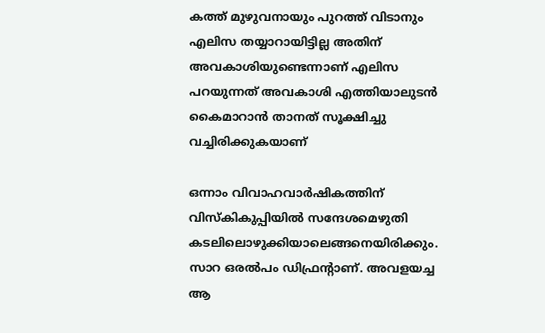കത്ത് മുഴുവനായും പുറത്ത് വിടാനും എലിസ തയ്യാറായിട്ടില്ല അതിന് അവകാശിയുണ്ടെന്നാണ് എലിസ പറയുന്നത് അവകാശി എത്തിയാലുടന്‍ കൈമാറാന്‍ താനത് സൂക്ഷിച്ചു വച്ചിരിക്കുകയാണ്

ഒന്നാം വിവാഹവാര്‍ഷികത്തിന് വിസ്കികുപ്പിയില്‍ സന്ദേശമെഴുതി കടലിലൊഴുക്കിയാലെങ്ങനെയിരിക്കും. സാറ ഒരല്‍പം ഡിഫ്രന്‍റാണ്. അവളയച്ച ആ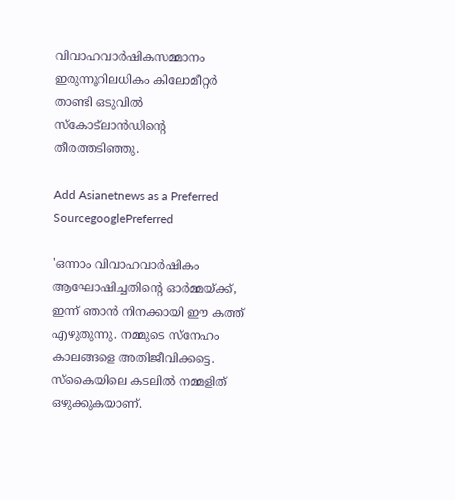വിവാഹവാര്‍ഷികസമ്മാനം ഇരുന്നൂറിലധികം കിലോമീറ്റര്‍ താണ്ടി ഒടുവില്‍ സ്‌കോട്‌ലാന്‍ഡിന്റെ തീരത്തടിഞ്ഞു.

Add Asianetnews as a Preferred SourcegooglePreferred

'ഒന്നാം വിവാഹവാര്‍ഷികം ആഘോഷിച്ചതിന്റെ ഓര്‍മ്മയ്ക്ക്, ഇന്ന് ഞാന്‍ നിനക്കായി ഈ കത്ത് എഴുതുന്നു. നമ്മുടെ സ്‌നേഹം കാലങ്ങളെ അതിജീവിക്കട്ടെ. സ്‌കൈയിലെ കടലില്‍ നമ്മളിത് ഒഴുക്കുകയാണ്.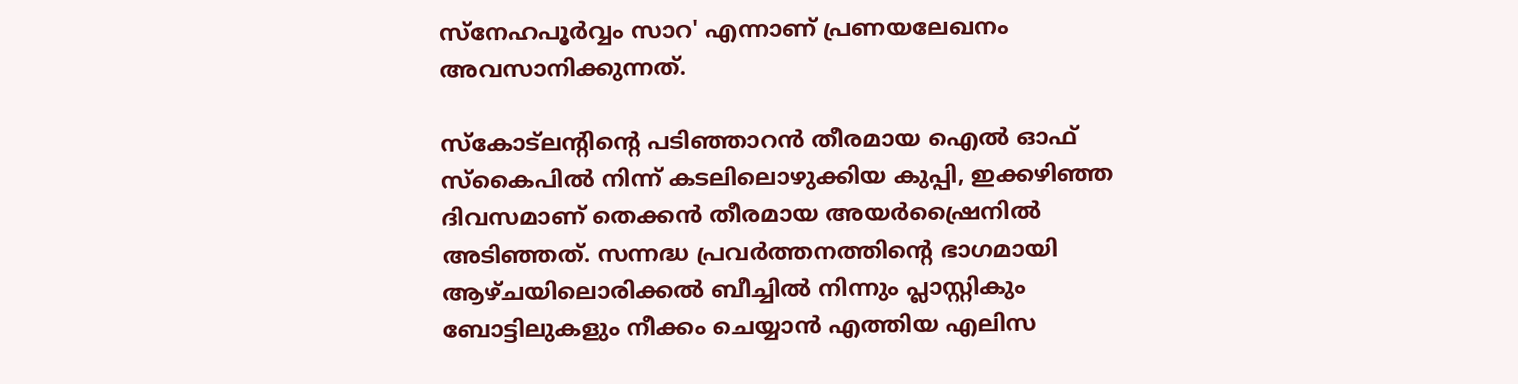സ്‌നേഹപൂര്‍വ്വം സാറ' എന്നാണ് പ്രണയലേഖനം അവസാനിക്കുന്നത്.

സ്‌കോട്‌ലന്‍റിന്‍റെ പടിഞ്ഞാറന്‍ തീരമായ ഐല്‍ ഓഫ് സ്‌കൈപില്‍ നിന്ന് കടലിലൊഴുക്കിയ കുപ്പി, ഇക്കഴിഞ്ഞ ദിവസമാണ് തെക്കന്‍ തീരമായ അയര്‍ഷ്രൈനില്‍ അടിഞ്ഞത്. സന്നദ്ധ പ്രവര്‍ത്തനത്തിന്റെ ഭാഗമായി ആഴ്ചയിലൊരിക്കല്‍ ബീച്ചില്‍ നിന്നും പ്ലാസ്റ്റികും ബോട്ടിലുകളും നീക്കം ചെയ്യാന്‍ എത്തിയ എലിസ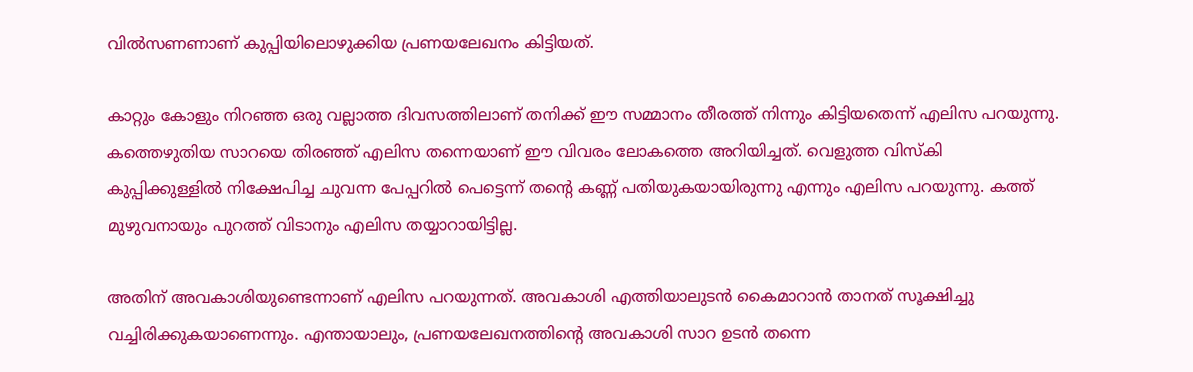വില്‍സണണാണ് കുപ്പിയിലൊഴുക്കിയ പ്രണയലേഖനം കിട്ടിയത്.

കാറ്റും കോളും നിറഞ്ഞ ഒരു വല്ലാത്ത ദിവസത്തിലാണ് തനിക്ക് ഈ സമ്മാനം തീരത്ത് നിന്നും കിട്ടിയതെന്ന് എലിസ പറയുന്നു. കത്തെഴുതിയ സാറയെ തിരഞ്ഞ് എലിസ തന്നെയാണ് ഈ വിവരം ലോകത്തെ അറിയിച്ചത്. വെളുത്ത വിസ്‌കി കുപ്പിക്കുള്ളില്‍ നിക്ഷേപിച്ച ചുവന്ന പേപ്പറില്‍ പെട്ടെന്ന് തന്റെ കണ്ണ് പതിയുകയായിരുന്നു എന്നും എലിസ പറയുന്നു. കത്ത് മുഴുവനായും പുറത്ത് വിടാനും എലിസ തയ്യാറായിട്ടില്ല.

അതിന് അവകാശിയുണ്ടെന്നാണ് എലിസ പറയുന്നത്. അവകാശി എത്തിയാലുടന്‍ കൈമാറാന്‍ താനത് സൂക്ഷിച്ചു വച്ചിരിക്കുകയാണെന്നും. എന്തായാലും, പ്രണയലേഖനത്തിന്റെ അവകാശി സാറ ഉടന്‍ തന്നെ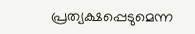പ്രത്യക്ഷപ്പെടുമെന്ന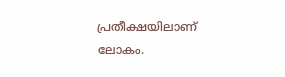പ്രതീക്ഷയിലാണ് ലോകം.